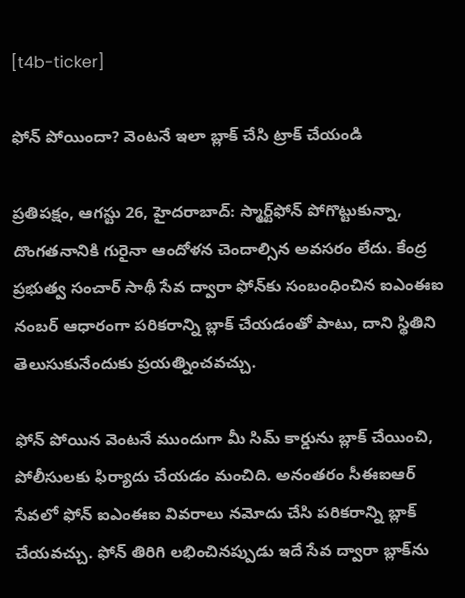[t4b-ticker]

ఫోన్ పోయిందా? వెంటనే ఇలా బ్లాక్‌ చేసి ట్రాక్‌ చేయండి

ప్రతిపక్షం, ఆగస్టు 26, హైదరాబాద్: స్మార్ట్‌ఫోన్ పోగొట్టుకున్నా, దొంగతనానికి గురైనా ఆందోళన చెందాల్సిన అవసరం లేదు. కేంద్ర ప్రభుత్వ సంచార్ సాథీ సేవ ద్వారా ఫోన్‌కు సంబంధించిన ఐఎంఈఐ నంబర్‌ ఆధారంగా పరికరాన్ని బ్లాక్‌ చేయడంతో పాటు, దాని స్థితిని తెలుసుకునేందుకు ప్రయత్నించవచ్చు.

ఫోన్‌ పోయిన వెంటనే ముందుగా మీ సిమ్‌ కార్డును బ్లాక్‌ చేయించి, పోలీసులకు ఫిర్యాదు చేయడం మంచిది. అనంతరం సీఈఐఆర్‌ సేవలో ఫోన్‌ ఐఎంఈఐ వివరాలు నమోదు చేసి పరికరాన్ని బ్లాక్‌ చేయవచ్చు. ఫోన్‌ తిరిగి లభించినప్పుడు ఇదే సేవ ద్వారా బ్లాక్‌ను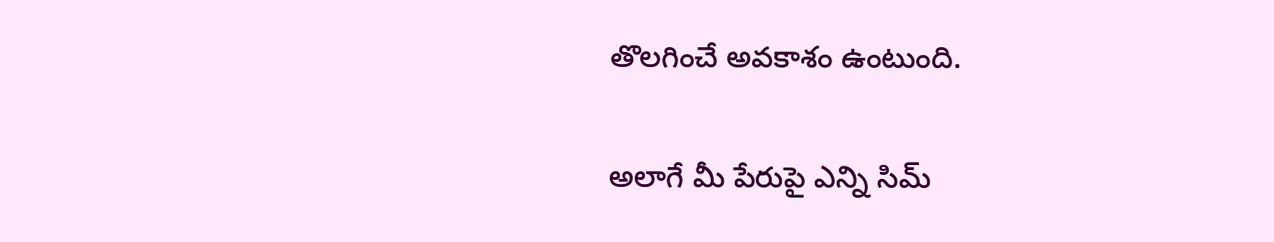తొలగించే అవకాశం ఉంటుంది.

అలాగే మీ పేరుపై ఎన్ని సిమ్‌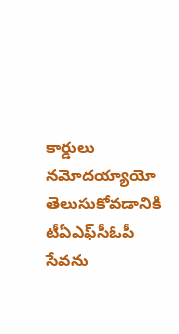కార్డులు నమోదయ్యాయో తెలుసుకోవడానికి టీఏఎఫ్‌సీఓపీ సేవను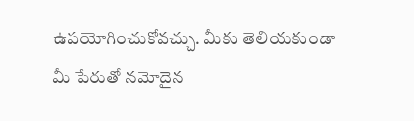ఉపయోగించుకోవచ్చు. మీకు తెలియకుండా మీ పేరుతో నమోదైన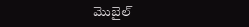మొబైల్‌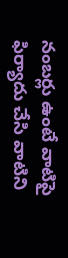నంబర్లు ఉంటే వాటిపై ఫిర్యాదు చేసి వాటిని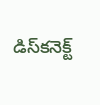డిస్‌కనెక్ట్‌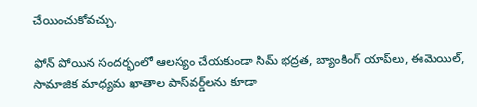చేయించుకోవచ్చు.

ఫోన్‌ పోయిన సందర్భంలో ఆలస్యం చేయకుండా సిమ్‌ భద్రత, బ్యాంకింగ్‌ యాప్‌లు, ఈమెయిల్‌, సామాజిక మాధ్యమ ఖాతాల పాస్‌వర్డ్‌లను కూడా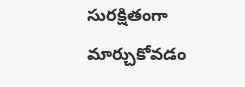సురక్షితంగా మార్చుకోవడం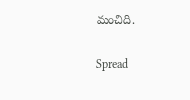మంచిది.

Spread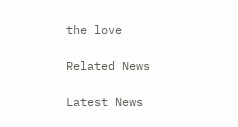the love

Related News

Latest News